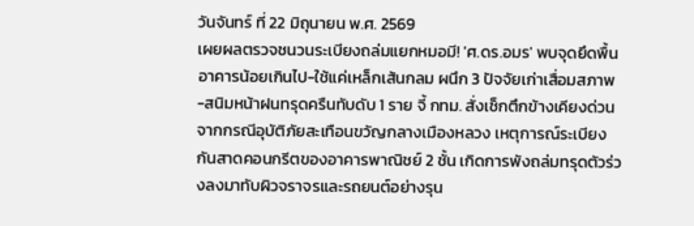วันจันทร์ ที่ 22 มิถุนายน พ.ศ. 2569
เผยผลตรวจชนวนระเบียงถล่มแยกหมอมี! 'ศ.ดร.อมร' พบจุดยึดพื้นอาคารน้อยเกินไป-ใช้แค่เหล็กเส้นกลม ผนึก 3 ปัจจัยเก่าเสื่อมสภาพ-สนิมหน้าฝนทรุดครืนทับดับ 1 ราย จี้ กทม. สั่งเช็กตึกข้างเคียงด่วน
จากกรณีอุบัติภัยสะเทือนขวัญกลางเมืองหลวง เหตุการณ์ระเบียงกันสาดคอนกรีตของอาคารพาณิชย์ 2 ชั้น เกิดการพังถล่มทรุดตัวร่วงลงมาทับผิวจราจรและรถยนต์อย่างรุน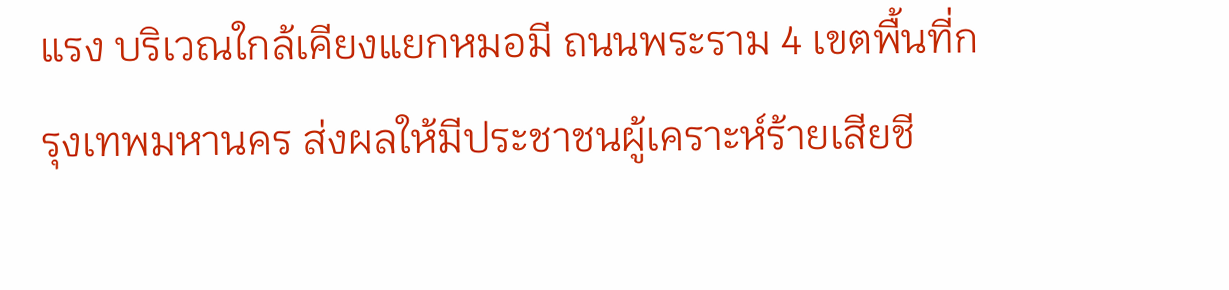แรง บริเวณใกล้เคียงแยกหมอมี ถนนพระราม 4 เขตพื้นที่กรุงเทพมหานคร ส่งผลให้มีประชาชนผู้เคราะห์ร้ายเสียชี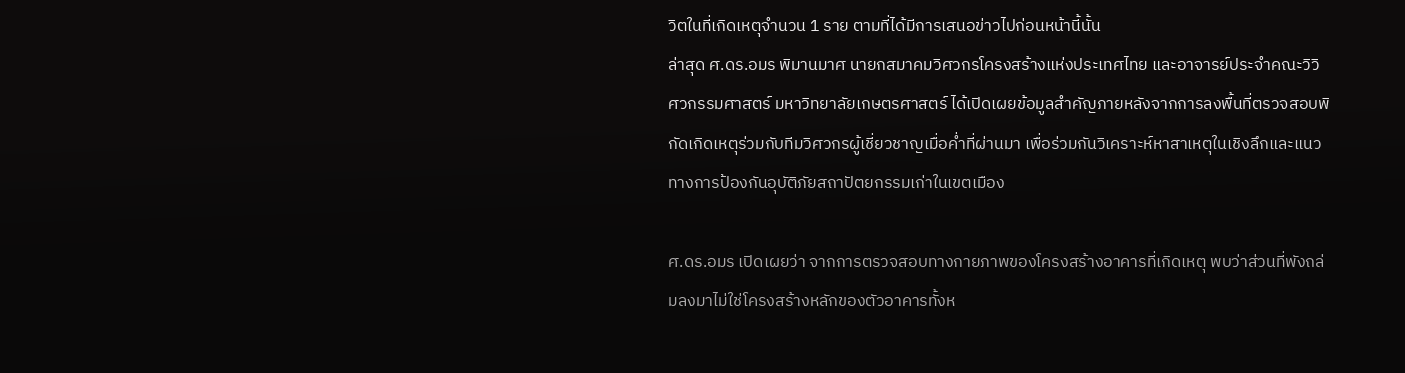วิตในที่เกิดเหตุจำนวน 1 ราย ตามที่ได้มีการเสนอข่าวไปก่อนหน้านี้นั้น
ล่าสุด ศ.ดร.อมร พิมานมาศ นายกสมาคมวิศวกรโครงสร้างแห่งประเทศไทย และอาจารย์ประจำคณะวิวิศวกรรมศาสตร์ มหาวิทยาลัยเกษตรศาสตร์ ได้เปิดเผยข้อมูลสำคัญภายหลังจากการลงพื้นที่ตรวจสอบพิกัดเกิดเหตุร่วมกับทีมวิศวกรผู้เชี่ยวชาญเมื่อค่ำที่ผ่านมา เพื่อร่วมกันวิเคราะห์หาสาเหตุในเชิงลึกและแนวทางการป้องกันอุบัติภัยสถาปัตยกรรมเก่าในเขตเมือง

ศ.ดร.อมร เปิดเผยว่า จากการตรวจสอบทางกายภาพของโครงสร้างอาคารที่เกิดเหตุ พบว่าส่วนที่พังถล่มลงมาไม่ใช่โครงสร้างหลักของตัวอาคารทั้งห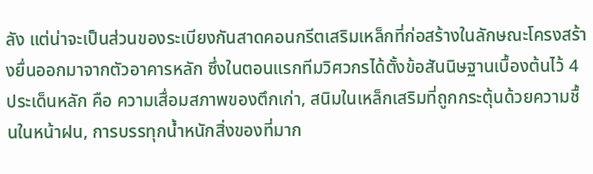ลัง แต่น่าจะเป็นส่วนของระเบียงกันสาดคอนกรีตเสริมเหล็กที่ก่อสร้างในลักษณะโครงสร้างยื่นออกมาจากตัวอาคารหลัก ซึ่งในตอนแรกทีมวิศวกรได้ตั้งข้อสันนิษฐานเบื้องต้นไว้ 4 ประเด็นหลัก คือ ความเสื่อมสภาพของตึกเก่า, สนิมในเหล็กเสริมที่ถูกกระตุ้นด้วยความชื้นในหน้าฝน, การบรรทุกน้ำหนักสิ่งของที่มาก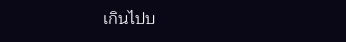เกินไปบ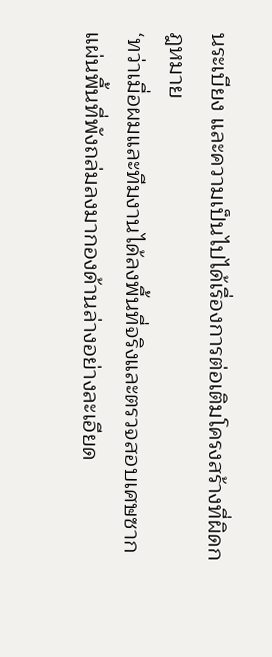นระเบียง และความเป็นไปได้เรื่องการต่อเติมโครงสร้างที่ผิดกฎหมาย
‘ทว่าเมื่อผมและทีมงานได้ลงพื้นที่จริงและตรวจสอบเศษซากแผ่นพื้นที่พังถล่มลงมากองด้านล่างอย่างละเอียด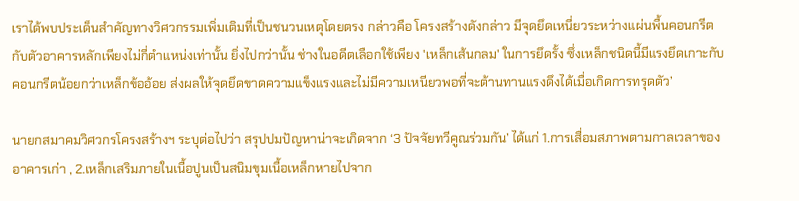เราได้พบประเด็นสำคัญทางวิศวกรรมเพิ่มเติมที่เป็นชนวนเหตุโดยตรง กล่าวคือ โครงสร้างดังกล่าว มีจุดยึดเหนี่ยวระหว่างแผ่นพื้นคอนกรีตกับตัวอาคารหลักเพียงไม่กี่ตำแหน่งเท่านั้น ยิ่งไปกว่านั้น ช่างในอดีตเลือกใช้เพียง 'เหล็กเส้นกลม' ในการยึดรั้ง ซึ่งเหล็กชนิดนี้มีแรงยึดเกาะกับคอนกรีตน้อยกว่าเหล็กข้ออ้อย ส่งผลให้จุดยึดขาดความแข็งแรงและไม่มีความเหนียวพอที่จะต้านทานแรงดึงได้เมื่อเกิดการทรุดตัว’

นายกสมาคมวิศวกรโครงสร้างฯ ระบุต่อไปว่า สรุปปมปัญหาน่าจะเกิดจาก ‘3 ปัจจัยทวีคูณร่วมกัน’ ได้แก่ 1.การเสื่อมสภาพตามกาลเวลาของอาคารเก่า , 2.เหล็กเสริมภายในเนื้อปูนเป็นสนิมขุมเนื้อเหล็กหายไปจาก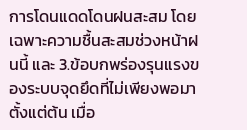การโดนแดดโดนฝนสะสม โดยเฉพาะความชื้นสะสมช่วงหน้าฝนนี้ และ 3.ข้อบกพร่องรุนแรงของระบบจุดยึดที่ไม่เพียงพอมาตั้งแต่ต้น เมื่อ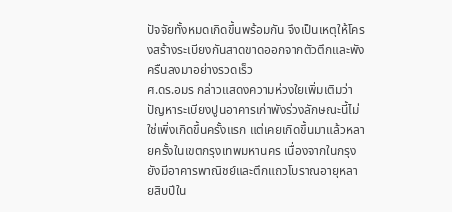ปัจจัยทั้งหมดเกิดขึ้นพร้อมกัน จึงเป็นเหตุให้โครงสร้างระเบียงกันสาดขาดออกจากตัวตึกและพังครืนลงมาอย่างรวดเร็ว
ศ.ดร.อมร กล่าวแสดงความห่วงใยเพิ่มเติมว่า ปัญหาระเบียงปูนอาคารเก่าพังร่วงลักษณะนี้ไม่ใช่เพิ่งเกิดขึ้นครั้งแรก แต่เคยเกิดขึ้นมาแล้วหลายครั้งในเขตกรุงเทพมหานคร เนื่องจากในกรุงยังมีอาคารพาณิชย์และตึกแถวโบราณอายุหลายสิบปีใน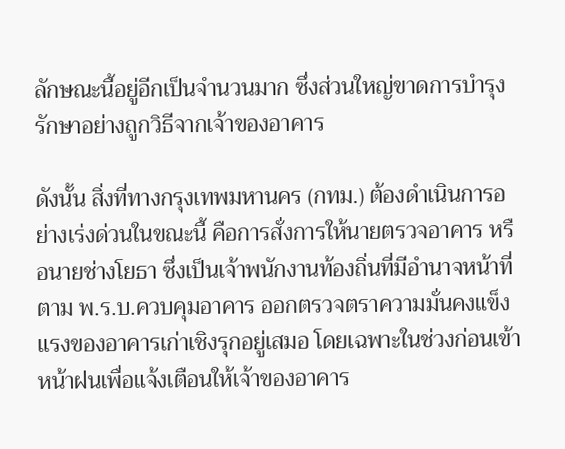ลักษณะนี้อยู่อีกเป็นจำนวนมาก ซึ่งส่วนใหญ่ขาดการบำรุงรักษาอย่างถูกวิธีจากเจ้าของอาคาร

ดังนั้น สิ่งที่ทางกรุงเทพมหานคร (กทม.) ต้องดำเนินการอย่างเร่งด่วนในขณะนี้ คือการสั่งการให้นายตรวจอาคาร หรือนายช่างโยธา ซึ่งเป็นเจ้าพนักงานท้องถิ่นที่มีอำนาจหน้าที่ตาม พ.ร.บ.ควบคุมอาคาร ออกตรวจตราความมั่นคงแข็งแรงของอาคารเก่าเชิงรุกอยู่เสมอ โดยเฉพาะในช่วงก่อนเข้าหน้าฝนเพื่อแจ้งเตือนให้เจ้าของอาคาร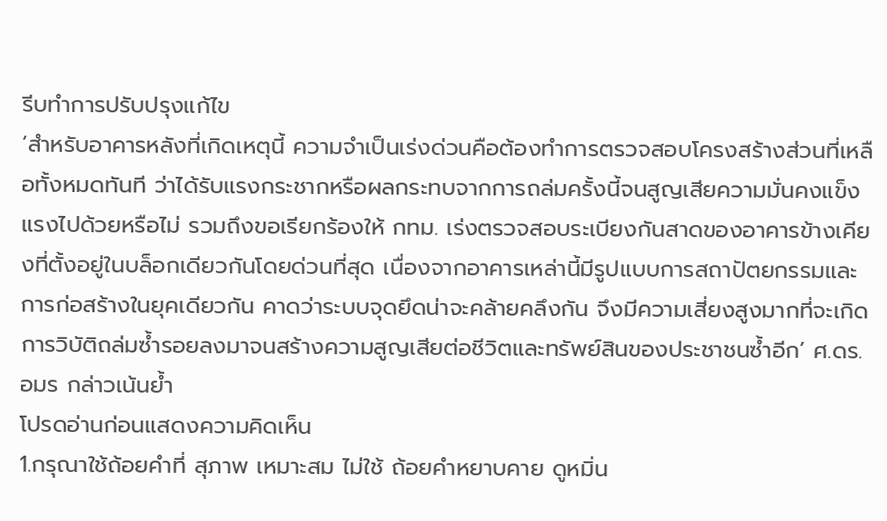รีบทำการปรับปรุงแก้ไข
‘สำหรับอาคารหลังที่เกิดเหตุนี้ ความจำเป็นเร่งด่วนคือต้องทำการตรวจสอบโครงสร้างส่วนที่เหลือทั้งหมดทันที ว่าได้รับแรงกระชากหรือผลกระทบจากการถล่มครั้งนี้จนสูญเสียความมั่นคงแข็งแรงไปด้วยหรือไม่ รวมถึงขอเรียกร้องให้ กทม. เร่งตรวจสอบระเบียงกันสาดของอาคารข้างเคียงที่ตั้งอยู่ในบล็อกเดียวกันโดยด่วนที่สุด เนื่องจากอาคารเหล่านี้มีรูปแบบการสถาปัตยกรรมและการก่อสร้างในยุคเดียวกัน คาดว่าระบบจุดยึดน่าจะคล้ายคลึงกัน จึงมีความเสี่ยงสูงมากที่จะเกิดการวิบัติถล่มซ้ำรอยลงมาจนสร้างความสูญเสียต่อชีวิตและทรัพย์สินของประชาชนซ้ำอีก’ ศ.ดร.อมร กล่าวเน้นย้ำ
โปรดอ่านก่อนแสดงความคิดเห็น
1.กรุณาใช้ถ้อยคำที่ สุภาพ เหมาะสม ไม่ใช้ ถ้อยคำหยาบคาย ดูหมิ่น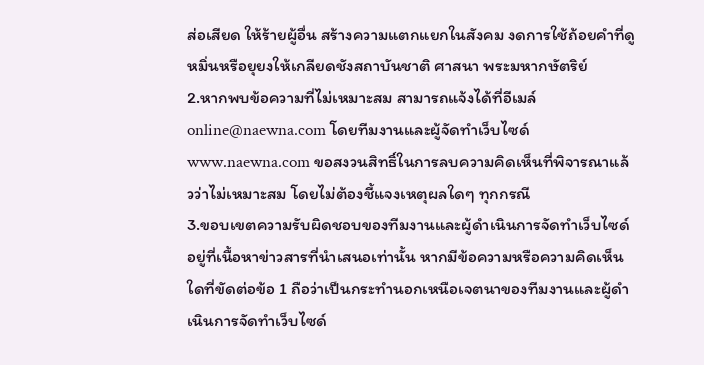ส่อเสียด ให้ร้ายผู้อื่น สร้างความแตกแยกในสังคม งดการใช้ถ้อยคำที่ดูหมิ่นหรือยุยงให้เกลียดชังสถาบันชาติ ศาสนา พระมหากษัตริย์
2.หากพบข้อความที่ไม่เหมาะสม สามารถแจ้งได้ที่อีเมล์ online@naewna.com โดยทีมงานและผู้จัดทำเว็บไซด์ www.naewna.com ขอสงวนสิทธิ์ในการลบความคิดเห็นที่พิจารณาแล้วว่าไม่เหมาะสม โดยไม่ต้องชี้แจงเหตุผลใดๆ ทุกกรณี
3.ขอบเขตความรับผิดชอบของทีมงานและผู้ดำเนินการจัดทำเว็บไซด์ อยู่ที่เนื้อหาข่าวสารที่นำเสนอเท่านั้น หากมีข้อความหรือความคิดเห็นใดที่ขัดต่อข้อ 1 ถือว่าเป็นกระทำนอกเหนือเจตนาของทีมงานและผู้ดำเนินการจัดทำเว็บไซด์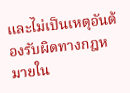และไม่เป็นเหตุอันต้องรับผิดทางกฎหมายใน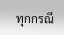ทุกกรณี